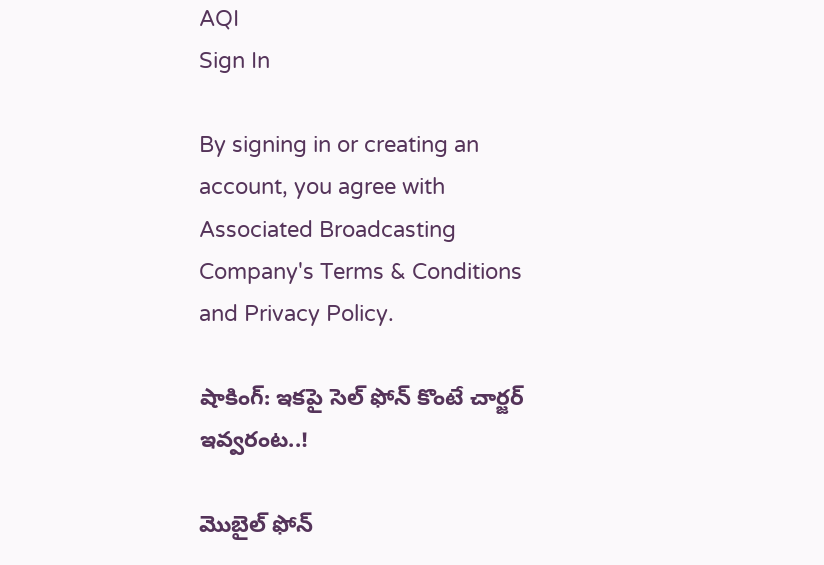AQI
Sign In

By signing in or creating an account, you agree with Associated Broadcasting Company's Terms & Conditions and Privacy Policy.

షాకింగ్: ఇకపై సెల్ ఫోన్ కొంటే చార్జర్ ఇవ్వరంట..!

మొబైల్ ఫోన్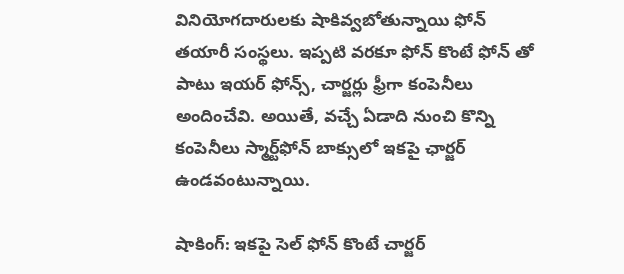వినియోగదారులకు షాకివ్వబోతున్నాయి ఫోన్ తయారీ సంస్థలు. ఇప్పటి వరకూ ఫోన్ కొంటే ఫోన్ తో పాటు ఇయర్ ఫోన్స్, చార్జర్లు ఫ్రీగా కంపెనీలు అందించేవి. అయితే, వచ్చే ఏడాది నుంచి కొన్ని కంపెనీలు స్మార్ట్‌ఫోన్‌ బాక్సులో ఇకపై ఛార్జర్‌ ఉండవంటున్నాయి.

షాకింగ్: ఇకపై సెల్ ఫోన్ కొంటే చార్జర్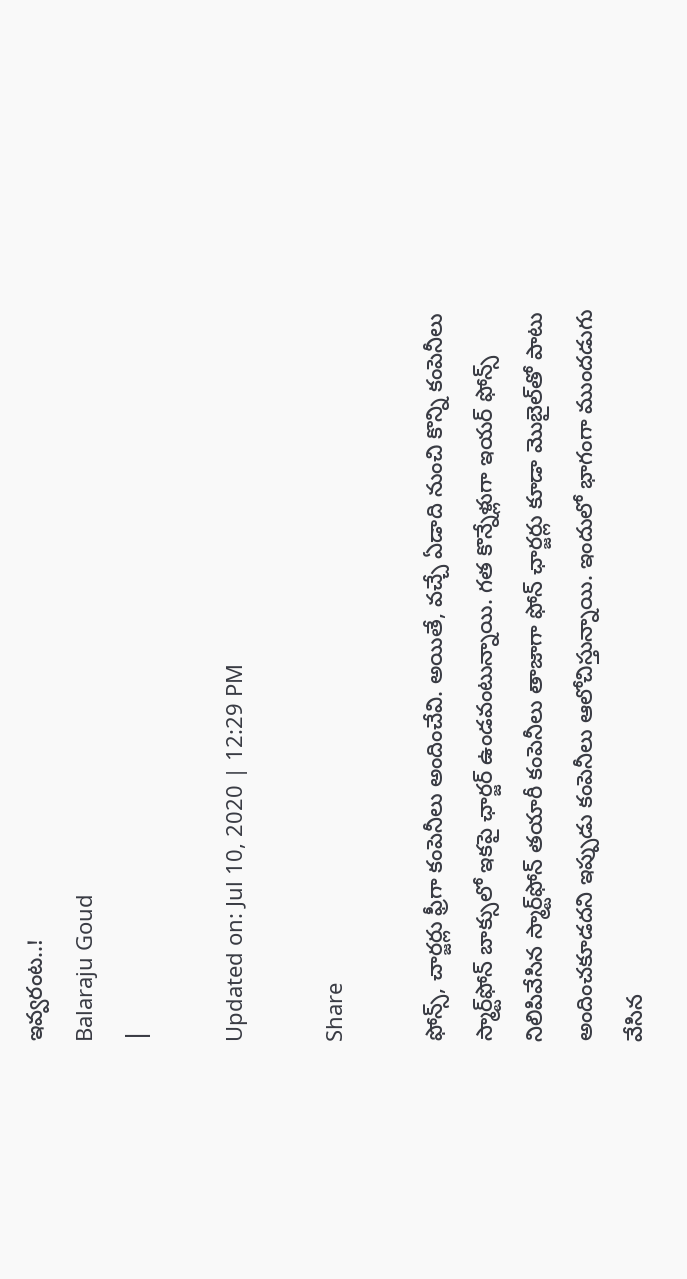ఇవ్వరంట..!
Balaraju Goud
|

Updated on: Jul 10, 2020 | 12:29 PM

Share

ఫోన్స్, చార్జర్లు ఫ్రీగా కంపెనీలు అందించేవి. అయితే, వచ్చే ఏడాది నుంచి కొన్ని కంపెనీలు స్మార్ట్‌ఫోన్‌ బాక్సులో ఇకపై ఛార్జర్‌ ఉండవంటున్నాయి. గత కొన్నేళ్లుగా ఇయర్ ఫోన్స్ నిలిపివేసిన స్మార్ట్‌ఫోన్‌ తయారీ కంపెనీలు తాజాగా ఫోన్‌ ఛార్జర్లు కూడా మొబైల్‌తో పాటు అందించకూడదని ఇప్పుడు కంపెనీలు ఆలోచిస్తున్నాయి. ఇందులో భాగంగా ముందడుగు వేసిన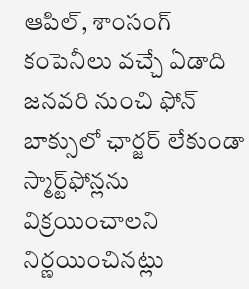ఆపిల్, శాంసంగ్ కంపెనీలు వచ్చే ఏడాది జనవరి నుంచి ఫోన్‌ బాక్సులో ఛార్జర్‌ లేకుండా స్మార్ట్‌ఫోన్లను విక్రయించాలని నిర్ణయించినట్లు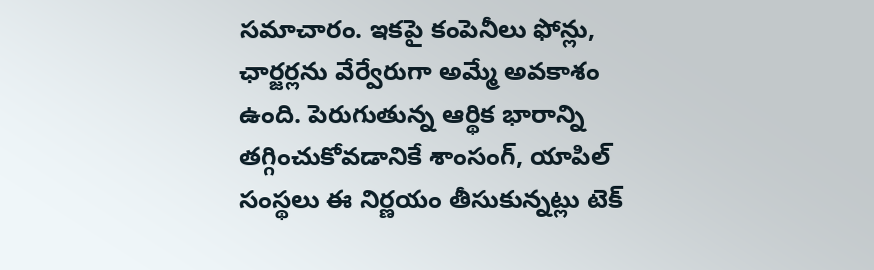సమాచారం. ఇకపై కంపెనీలు ఫోన్లు, ఛార్జర్లను వేర్వేరుగా అమ్మే అవకాశం ఉంది. పెరుగుతున్న ఆర్థిక భారాన్ని తగ్గించుకోవడానికే శాంసంగ్‌, యాపిల్‌ సంస్థలు ఈ నిర్ణయం తీసుకున్నట్లు టెక్‌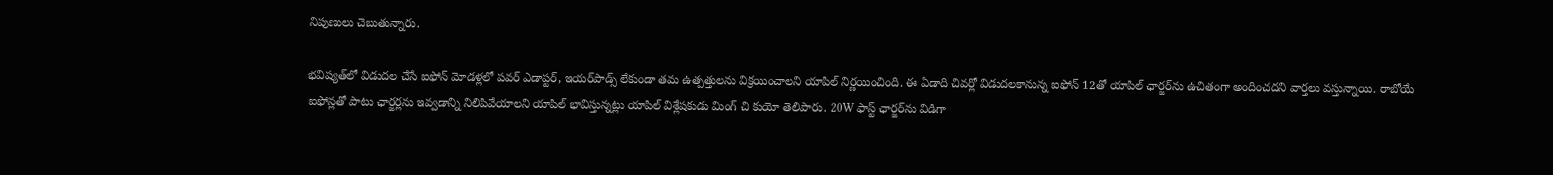నిపుణులు చెబుతున్నారు.

భవిష్యత్‌లో విడుదల చేసే ఐఫోన్‌ మోడళ్లలో పవర్‌ ఎడాప్టర్‌, ఇయర్‌పాడ్స్‌ లేకుండా తమ ఉత్పత్తులను విక్రయించాలని యాపిల్‌ నిర్ణయించింది. ఈ ఏడాది చివర్లో విడుదలకానున్న ఐఫోన్‌ 12తో యాపిల్‌ ఛార్జర్‌ను ఉచితంగా అందించదని వార్తలు వస్తున్నాయి. రాబోయే ఐఫోన్లతో పాటు ఛార్జర్లను ఇవ్వడాన్ని నిలిపివేయాలని యాపిల్ భావిస్తున్నట్లు యాపిల్‌ విశ్లేషకుడు మింగ్‌ చి కుయో తెలిపారు. 20W ఫాస్ట్‌ ఛార్జర్‌ను విడిగా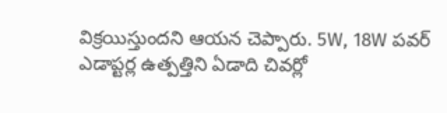విక్రయిస్తుందని ఆయన చెప్పారు. 5W, 18W పవర్‌ ఎడాప్టర్ల ఉత్పత్తిని ఏడాది చివర్లో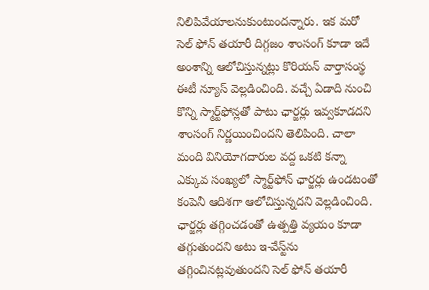నిలిపివేయాలనుకుంటుందన్నారు. ఇక మరో సెల్ ఫోన్ తయారీ దిగ్గజం శాంసంగ్ కూడా ఇదే అంశాన్ని ఆలోచిస్తున్నట్లు కొరియన్‌ వార్తాసంస్థ ఈటీ న్యూస్‌ వెల్లడించింది. వచ్చే ఏడాది నుంచి కొన్ని స్మార్ట్‌ఫోన్లతో పాటు ఛార్జర్లు ఇవ్వకూడదని శాంసంగ్‌ నిర్ణయించిందని తెలిపింది. చాలా మంది వినియోగదారుల వద్ద ఒకటి కన్నా ఎక్కువ సంఖ్యలో స్మార్ట్‌ఫోన్‌ ఛార్జర్లు ఉండటంతో కంపెనీ ఆదిశగా ఆలోచిస్తున్నదని వెల్లడించింది. ఛార్జర్లు తగ్గించడంతో ఉత్పత్తి వ్యయం కూడా తగ్గుతుందని అటు ఇ-వేస్ట్‌ను తగ్గించినట్లవుతుందని సెల్ ఫోన్ తయారీ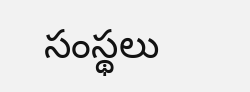సంస్థలు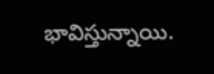భావిస్తున్నాయి.